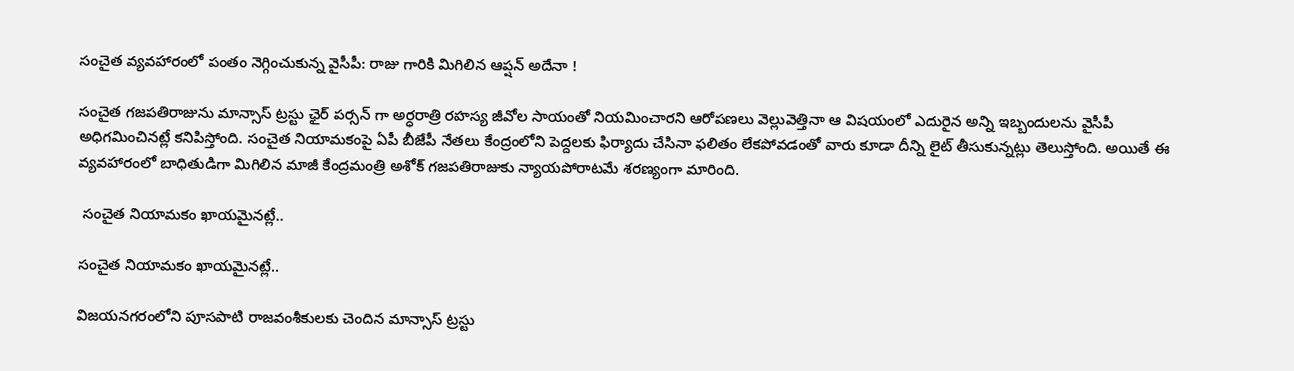సంచైత వ్యవహారంలో పంతం నెగ్గించుకున్న వైసీపీ: రాజు గారికి మిగిలిన ఆప్షన్ అదేనా !

సంచైత గజపతిరాజును మాన్సాస్ ట్రస్టు ఛైర్ పర్సన్ గా అర్ధరాత్రి రహస్య జీవోల సాయంతో నియమించారని ఆరోపణలు వెల్లువెత్తినా ఆ విషయంలో ఎదురైన అన్ని ఇబ్బందులను వైసీపీ అధిగమించినట్లే కనిపిస్తోంది. సంచైత నియామకంపై ఏపీ బీజేపీ నేతలు కేంద్రంలోని పెద్దలకు ఫిర్యాదు చేసినా ఫలితం లేకపోవడంతో వారు కూడా దీన్ని లైట్ తీసుకున్నట్లు తెలుస్తోంది. అయితే ఈ వ్యవహారంలో బాధితుడిగా మిగిలిన మాజీ కేంద్రమంత్రి అశోక్ గజపతిరాజుకు న్యాయపోరాటమే శరణ్యంగా మారింది.

 సంచైత నియామకం ఖాయమైనట్లే..

సంచైత నియామకం ఖాయమైనట్లే..

విజయనగరంలోని పూసపాటి రాజవంశీకులకు చెందిన మాన్సాస్ ట్రస్టు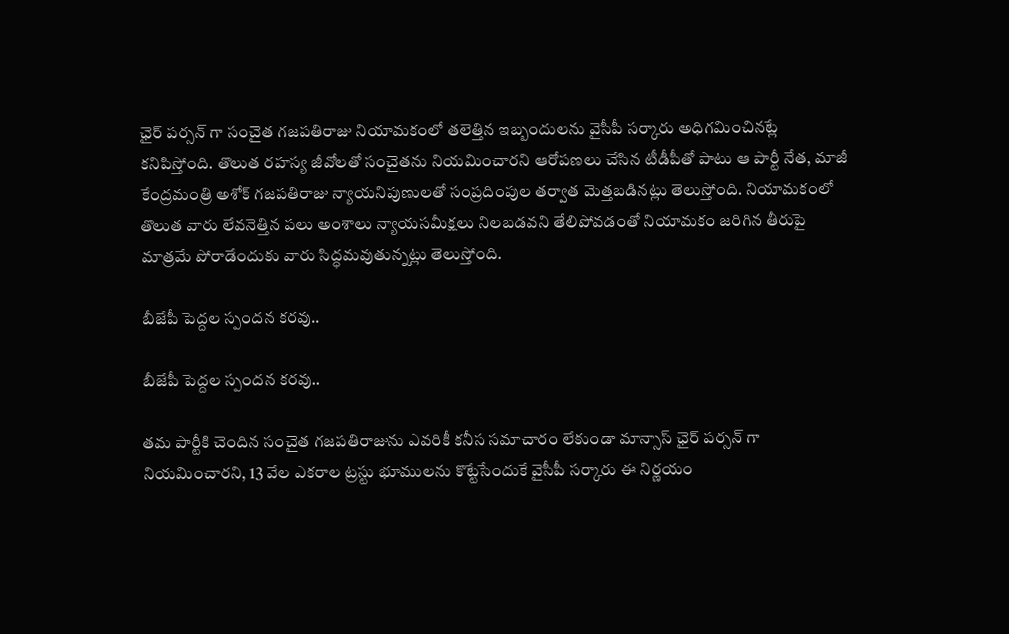ఛైర్ పర్సన్ గా సంచైత గజపతిరాజు నియామకంలో తలెత్తిన ఇబ్బందులను వైసీపీ సర్కారు అధిగమించినట్లే కనిపిస్తోంది. తొలుత రహస్య జీవోలతో సంచైతను నియమించారని ఆరోపణలు చేసిన టీడీపీతో పాటు ఆ పార్టీ నేత, మాజీ కేంద్రమంత్రి అశోక్ గజపతిరాజు న్యాయనిపుణులతో సంప్రదింపుల తర్వాత మెత్తబడినట్లు తెలుస్తోంది. నియామకంలో తొలుత వారు లేవనెత్తిన పలు అంశాలు న్యాయసమీక్షలు నిలబడవని తేలిపోవడంతో నియామకం జరిగిన తీరుపై మాత్రమే పోరాడేందుకు వారు సిద్ధమవుతున్నట్లు తెలుస్తోంది.

బీజేపీ పెద్దల స్పందన కరవు..

బీజేపీ పెద్దల స్పందన కరవు..

తమ పార్టీకి చెందిన సంచైత గజపతిరాజును ఎవరికీ కనీస సమాచారం లేకుండా మాన్సాస్ ఛైర్ పర్సన్ గా నియమించారని, 13 వేల ఎకరాల ట్రస్టు భూములను కొట్టేసేందుకే వైసీపీ సర్కారు ఈ నిర్ణయం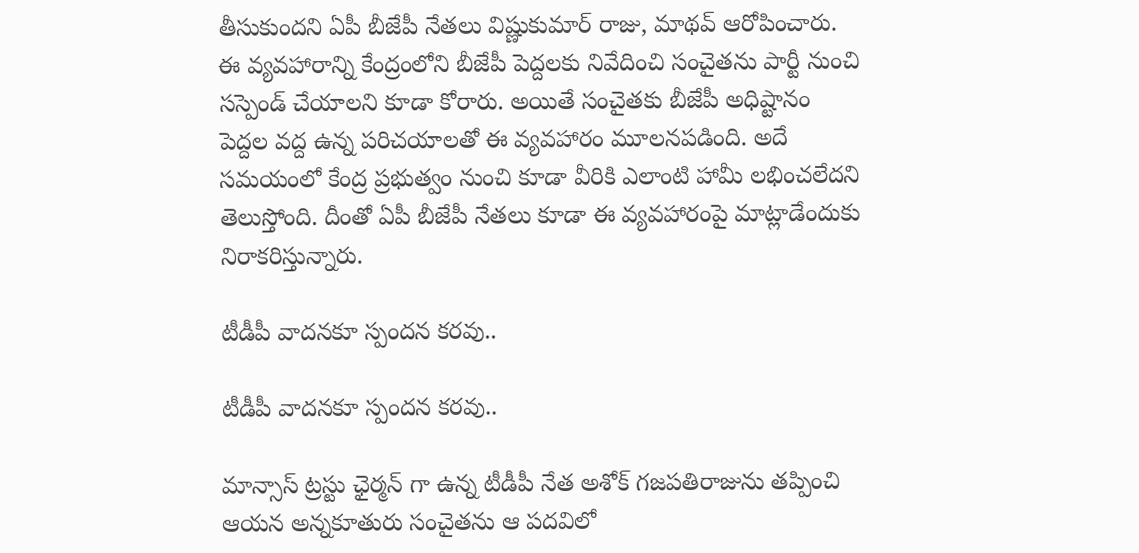తీసుకుందని ఏపీ బీజేపీ నేతలు విష్ణుకుమార్ రాజు, మాథవ్ ఆరోపించారు. ఈ వ్యవహారాన్ని కేంద్రంలోని బీజేపీ పెద్దలకు నివేదించి సంచైతను పార్టీ నుంచి సస్పెండ్ చేయాలని కూడా కోరారు. అయితే సంచైతకు బీజేపీ అధిష్టానం పెద్దల వద్ద ఉన్న పరిచయాలతో ఈ వ్యవహారం మూలనపడింది. అదే సమయంలో కేంద్ర ప్రభుత్వం నుంచి కూడా వీరికి ఎలాంటి హామీ లభించలేదని తెలుస్తోంది. దీంతో ఏపీ బీజేపీ నేతలు కూడా ఈ వ్యవహారంపై మాట్లాడేందుకు నిరాకరిస్తున్నారు.

టీడీపీ వాదనకూ స్పందన కరవు..

టీడీపీ వాదనకూ స్పందన కరవు..

మాన్సాస్ ట్రస్టు ఛైర్మన్ గా ఉన్న టీడీపీ నేత అశోక్ గజపతిరాజును తప్పించి ఆయన అన్నకూతురు సంచైతను ఆ పదవిలో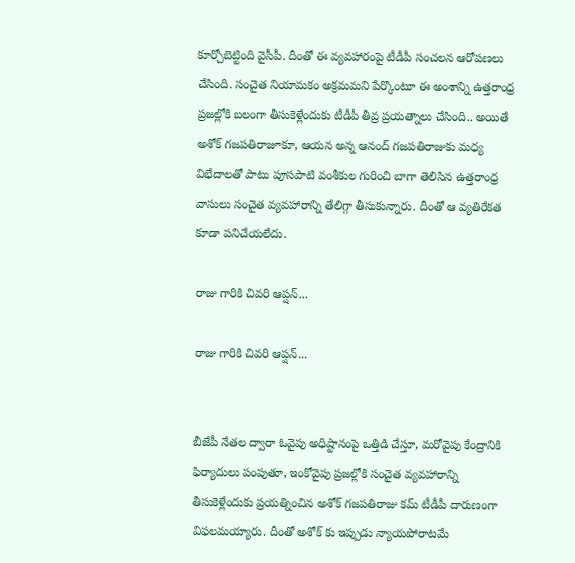కూర్చోబెట్టింది వైసీపీ. దీంతో ఈ వ్యవహారంపై టీడీపీ సంచలన ఆరోపణలు చేసింది. సంచైత నియామకం అక్రమమని పేర్కొంటూ ఈ అంశాన్ని ఉత్తరాంధ్ర ప్రజల్లోకి బలంగా తీసుకెళ్లేందుకు టీడీపీ తీవ్ర ప్రయత్నాలు చేసింది.. అయితే అశోక్ గజపతిరాజూకూ, ఆయన అన్న ఆనంద్ గజపతిరాజుకు మధ్య విభేదాలతో పాటు పూసపాటి వంశీకుల గురించి బాగా తెలిసిన ఉత్తరాంధ్ర వాసులు సంచైత వ్యవహారాన్ని తేలిగ్గా తీసుకున్నారు. దీంతో ఆ వ్యతిరేకత కూడా పనిచేయలేదు.

రాజు గారికి చివరి ఆప్షన్...

రాజు గారికి చివరి ఆప్షన్...


బీజేపీ నేతల ద్వారా ఓవైపు అధిష్టానంపై ఒత్తిడి చేస్తూ, మరోవైపు కేంద్రానికి ఫిర్యాదులు పంపుతూ, ఇంకోవైపు ప్రజల్లోకి సంచైత వ్యవహారాన్ని తీసుకెళ్లేందుకు ప్రయత్నించిన అశోక్ గజపతిరాజు కమ్ టీడీపీ దారుణంగా విఫలమయ్యారు. దీంతో అశోక్ కు ఇప్పుడు న్యాయపోరాటమే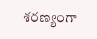శరణ్యంగా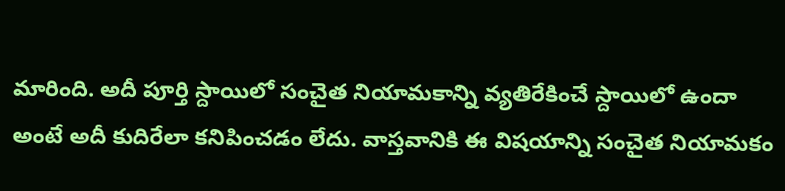మారింది. అదీ పూర్తి స్దాయిలో సంచైత నియామకాన్ని వ్యతిరేకించే స్దాయిలో ఉందా అంటే అదీ కుదిరేలా కనిపించడం లేదు. వాస్తవానికి ఈ విషయాన్ని సంచైత నియామకం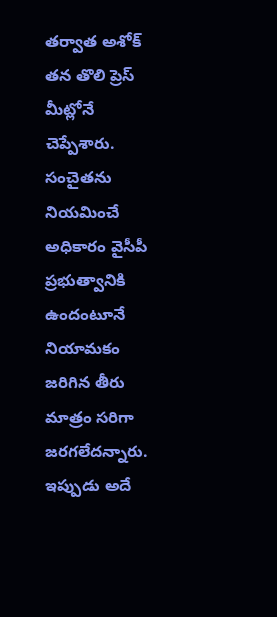తర్వాత అశోక్ తన తొలి ప్రెస్ మీట్లోనే చెప్పేశారు. సంచైతను నియమించే అధికారం వైసీపీ ప్రభుత్వానికి ఉందంటూనే నియామకం జరిగిన తీరు మాత్రం సరిగా జరగలేదన్నారు. ఇప్పుడు అదే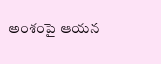అంశంపై ఆయన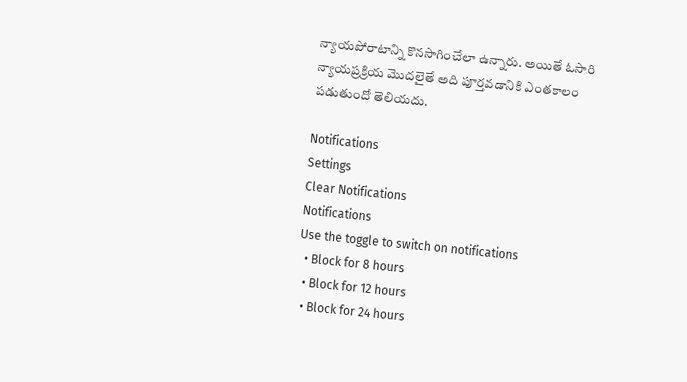న్యాయపోరాటాన్ని కొనసాగించేలా ఉన్నారు. అయితే ఓసారి న్యాయప్రక్రియ మొదలైతే అది పూర్తవడానికి ఎంతకాలం పడుతుందో తెలియదు.

Notifications
Settings
Clear Notifications
Notifications
Use the toggle to switch on notifications
  • Block for 8 hours
  • Block for 12 hours
  • Block for 24 hours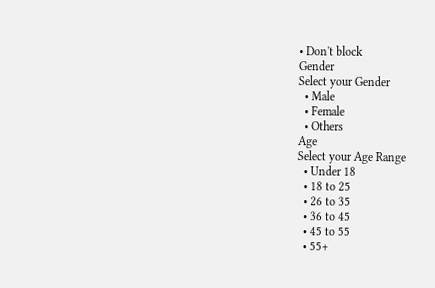• Don't block
Gender
Select your Gender
  • Male
  • Female
  • Others
Age
Select your Age Range
  • Under 18
  • 18 to 25
  • 26 to 35
  • 36 to 45
  • 45 to 55
  • 55+